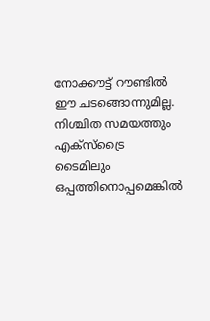നോക്കൗട്ട് റൗണ്ടില്‍ ഈ ചടങ്ങൊന്നുമില്ല. നിശ്ചിത സമയത്തും എക്‌സ്ട്രൈ ടൈമിലും ഒപ്പത്തിനൊപ്പമെങ്കില്‍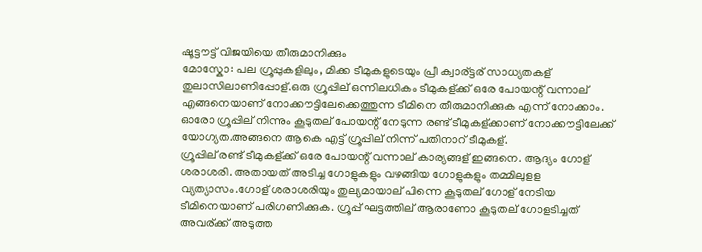ഷൂട്ടൗട്ട് വിജയിയെ തീരുമാനിക്കും
മോസ്കോ: പല ഗ്രൂപ്പുകളിലും, മിക്ക ടീമുകളുടെയും പ്രീ ക്വാര്ട്ടര് സാധ്യതകള് തുലാസിലാണിപ്പോള്.ഒരു ഗ്രൂപ്പില് ഒന്നിലധികം ടീമുകള്ക്ക് ഒരേ പോയന്റ് വന്നാല് എങ്ങനെയാണ് നോക്കൗട്ടിലേക്കെത്തുന്ന ടീമിനെ തീരുമാനിക്കുക എന്ന് നോക്കാം. ഓരോ ഗ്രൂപ്പില് നിന്നും കൂടുതല് പോയന്റ് നേടുന്ന രണ്ട് ടീമുകള്ക്കാണ് നോക്കൗട്ടിലേക്ക് യോഗ്യത.അങ്ങനെ ആകെ എട്ട് ഗ്രൂപ്പില് നിന്ന് പതിനാറ് ടീമുകള്.
ഗ്രൂപ്പില് രണ്ട് ടീമുകള്ക്ക് ഒരേ പോയന്റ് വന്നാല് കാര്യങ്ങള് ഇങ്ങനെ. ആദ്യം ഗോള് ശരാശരി. അതായത് അടിച്ച ഗോളുകളും വഴങ്ങിയ ഗോളുകളും തമ്മിലുളള വ്യത്യാസം.ഗോള് ശരാശരിയും തുല്യമായാല് പിന്നെ കൂടുതല് ഗോള് നേടിയ ടീമിനെയാണ് പരിഗണിക്കുക. ഗ്രൂപ്പ് ഘട്ടത്തില് ആരാണോ കൂടുതല് ഗോളടിച്ചത് അവര്ക്ക് അടുത്ത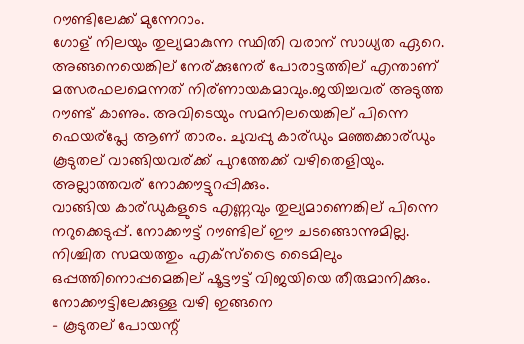റൗണ്ടിലേക്ക് മുന്നേറാം.
ഗോള് നിലയും തുല്യമാകുന്ന സ്ഥിതി വരാന് സാധ്യത ഏറെ. അങ്ങനെയെങ്കില് നേര്ക്കുനേര് പോരാട്ടത്തില് എന്താണ് മത്സരഫലമെന്നത് നിര്ണായകമാവും.ജയിച്ചവര് അടുത്ത റൗണ്ട് കാണും. അവിടെയും സമനിലയെങ്കില് പിന്നെ ഫെയര്പ്ലേ ആണ് താരം. ചുവപ്പു കാര്ഡും മഞ്ഞക്കാര്ഡും കൂടുതല് വാങ്ങിയവര്ക്ക് പുറത്തേക്ക് വഴിതെളിയും. അല്ലാത്തവര് നോക്കൗട്ടുറപ്പിക്കും.
വാങ്ങിയ കാര്ഡുകളുടെ എണ്ണവും തുല്യമാണെങ്കില് പിന്നെ നറുക്കെടുപ്പ്. നോക്കൗട്ട് റൗണ്ടില് ഈ ചടങ്ങൊന്നുമില്ല. നിശ്ചിത സമയത്തും എക്സ്ട്രൈ ടൈമിലും ഒപ്പത്തിനൊപ്പമെങ്കില് ഷൂട്ടൗട്ട് വിജയിയെ തീരുമാനിക്കും.
നോക്കൗട്ടിലേക്കുള്ള വഴി ഇങ്ങനെ
- കൂടുതല് പോയന്റ്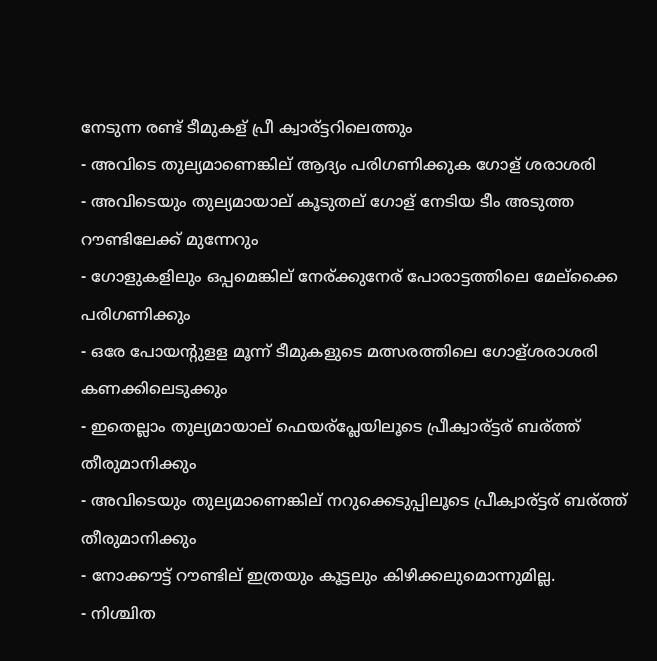നേടുന്ന രണ്ട് ടീമുകള് പ്രീ ക്വാര്ട്ടറിലെത്തും
- അവിടെ തുല്യമാണെങ്കില് ആദ്യം പരിഗണിക്കുക ഗോള് ശരാശരി
- അവിടെയും തുല്യമായാല് കൂടുതല് ഗോള് നേടിയ ടീം അടുത്ത റൗണ്ടിലേക്ക് മുന്നേറും
- ഗോളുകളിലും ഒപ്പമെങ്കില് നേര്ക്കുനേര് പോരാട്ടത്തിലെ മേല്ക്കൈ പരിഗണിക്കും
- ഒരേ പോയന്റുളള മൂന്ന് ടീമുകളുടെ മത്സരത്തിലെ ഗോള്ശരാശരി കണക്കിലെടുക്കും
- ഇതെല്ലാം തുല്യമായാല് ഫെയര്പ്ലേയിലൂടെ പ്രീക്വാര്ട്ടര് ബര്ത്ത് തീരുമാനിക്കും
- അവിടെയും തുല്യമാണെങ്കില് നറുക്കെടുപ്പിലൂടെ പ്രീക്വാര്ട്ടര് ബര്ത്ത് തീരുമാനിക്കും
- നോക്കൗട്ട് റൗണ്ടില് ഇത്രയും കൂട്ടലും കിഴിക്കലുമൊന്നുമില്ല.
- നിശ്ചിത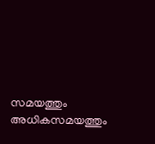സമയത്തും അധികസമയത്തും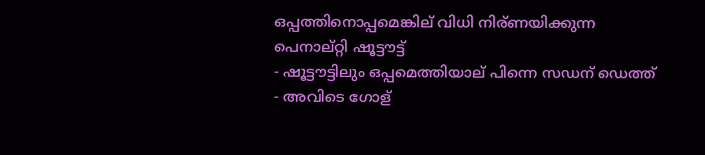ഒപ്പത്തിനൊപ്പമെങ്കില് വിധി നിര്ണയിക്കുന്ന പെനാല്റ്റി ഷൂട്ടൗട്ട്
- ഷൂട്ടൗട്ടിലും ഒപ്പമെത്തിയാല് പിന്നെ സഡന് ഡെത്ത്
- അവിടെ ഗോള്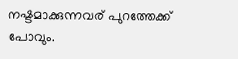നഷ്ടമാക്കുന്നവര് പുറത്തേക്ക് പോവും.